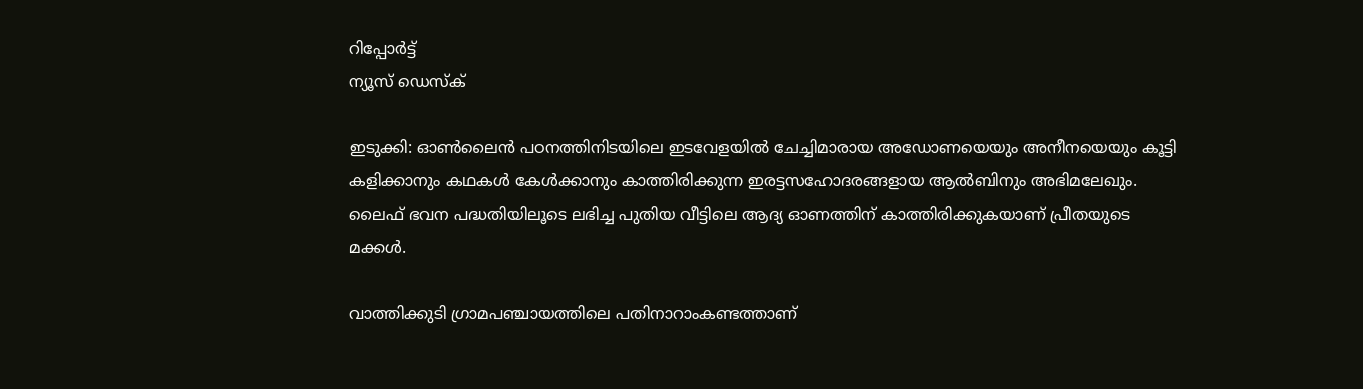റിപ്പോര്‍ട്ട്
ന്യൂസ് ഡെസ്ക്

ഇടുക്കി: ഓണ്‍ലൈന്‍ പഠനത്തിനിടയിലെ ഇടവേളയില്‍ ചേച്ചിമാരായ അഡോണയെയും അനീനയെയും കൂട്ടി കളിക്കാനും കഥകള്‍ കേള്‍ക്കാനും കാത്തിരിക്കുന്ന ഇരട്ടസഹോദരങ്ങളായ ആല്‍ബിനും അഭിമലേഖും. ലൈഫ് ഭവന പദ്ധതിയിലൂടെ ലഭിച്ച പുതിയ വീട്ടിലെ ആദ്യ ഓണത്തിന് കാത്തിരിക്കുകയാണ് പ്രീതയുടെ മക്കള്‍.

വാത്തിക്കുടി ഗ്രാമപഞ്ചായത്തിലെ പതിനാറാംകണ്ടത്താണ്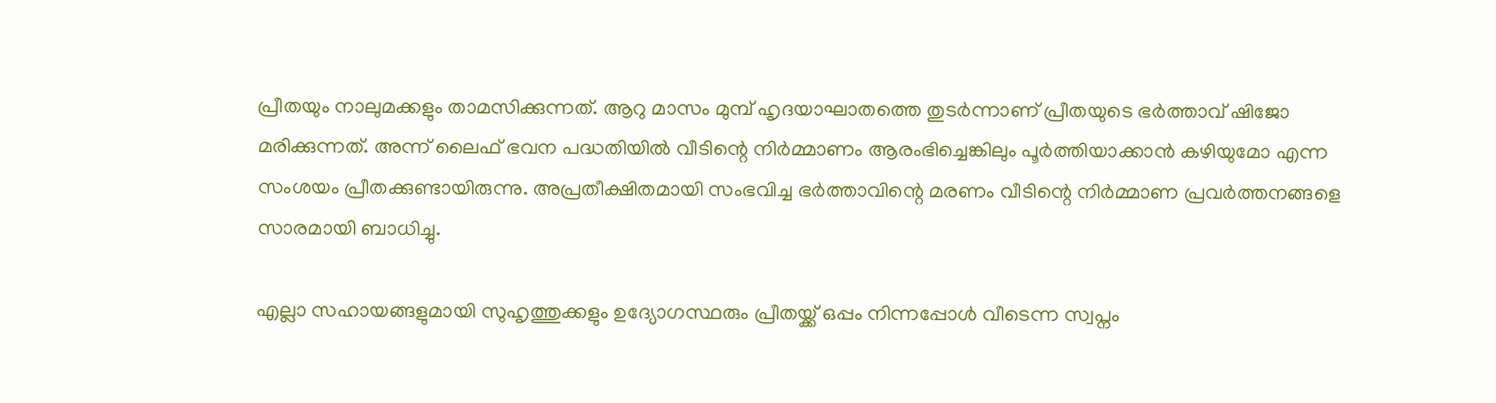പ്രീതയും നാലുമക്കളും താമസിക്കുന്നത്. ആറു മാസം മുമ്പ് ഹൃദയാഘാതത്തെ തുടര്‍ന്നാണ് പ്രീതയുടെ ഭര്‍ത്താവ് ഷിജോ മരിക്കുന്നത്. അന്ന് ലൈഫ് ഭവന പദ്ധതിയില്‍ വീടിന്റെ നിര്‍മ്മാണം ആരംഭിച്ചെങ്കിലും പൂര്‍ത്തിയാക്കാന്‍ കഴിയുമോ എന്ന സംശയം പ്രീതക്കുണ്ടായിരുന്നു. അപ്രതീക്ഷിതമായി സംഭവിച്ച ഭര്‍ത്താവിന്റെ മരണം വീടിന്റെ നിര്‍മ്മാണ പ്രവര്‍ത്തനങ്ങളെ സാരമായി ബാധിച്ചു.

എല്ലാ സഹായങ്ങളുമായി സുഹൃത്തുക്കളും ഉദ്യോഗസ്ഥരും പ്രീതയ്ക്ക് ഒപ്പം നിന്നപ്പോള്‍ വീടെന്ന സ്വപ്നം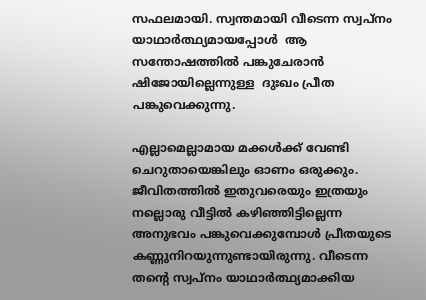സഫലമായി. സ്വന്തമായി വീടെന്ന സ്വപ്നം യാഥാര്‍ത്ഥ്യമായപ്പോള്‍  ആ സന്തോഷത്തില്‍ പങ്കുചേരാന്‍ ഷിജോയില്ലെന്നുള്ള  ദുഃഖം പ്രീത പങ്കുവെക്കുന്നു.

എല്ലാമെല്ലാമായ മക്കള്‍ക്ക് വേണ്ടി ചെറുതായെങ്കിലും ഓണം ഒരുക്കും. ജീവിതത്തില്‍ ഇതുവരെയും ഇത്രയും നല്ലൊരു വീട്ടില്‍ കഴിഞ്ഞിട്ടില്ലെന്ന അനുഭവം പങ്കുവെക്കുമ്പോള്‍ പ്രീതയുടെ കണ്ണുനിറയുന്നുണ്ടായിരുന്നു. വീടെന്ന തന്റെ സ്വപ്നം യാഥാര്‍ത്ഥ്യമാക്കിയ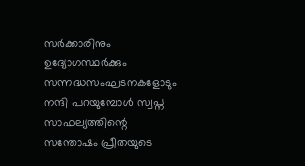സര്‍ക്കാരിനും ഉദ്യോഗസ്ഥര്‍ക്കും സന്നദ്ധസംഘടനകളോടും നന്ദി പറയുമ്പോള്‍ സ്വപ്ന സാഫല്യത്തിന്റെ സന്തോഷം പ്രീതയുടെ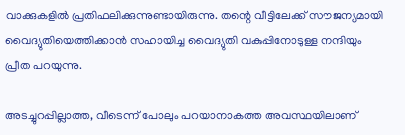വാക്കുകളില്‍ പ്രതിഫലിക്കുന്നുണ്ടായിരുന്നു. തന്റെ വീട്ടിലേക്ക് സൗജന്യമായി വൈദ്യുതിയെത്തിക്കാന്‍ സഹായിച്ച വൈദ്യുതി വകുപ്പിനോടുള്ള നന്ദിയും പ്രീത പറയുന്നു.

അടച്ചുറപ്പില്ലാത്ത, വീടെന്ന് പോലും പറയാനാകത്ത അവസ്ഥയിലാണ്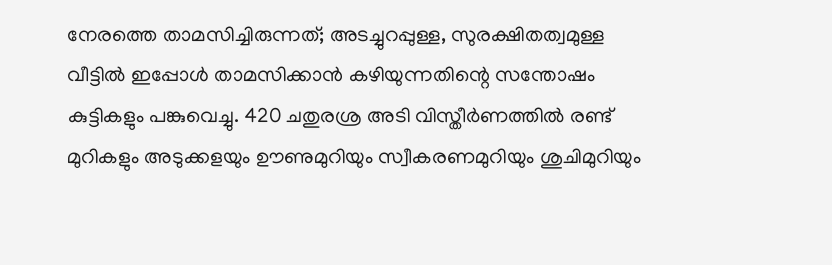നേരത്തെ താമസിച്ചിരുന്നത്; അടച്ചുറപ്പുള്ള, സുരക്ഷിതത്വമുള്ള വീട്ടില്‍ ഇപ്പോള്‍ താമസിക്കാന്‍ കഴിയുന്നതിന്റെ സന്തോഷം കുട്ടികളും പങ്കുവെച്ചു. 420 ചതുരശ്ര അടി വിസ്തീര്‍ണത്തില്‍ രണ്ട് മുറികളും അടുക്കളയും ഊണുമുറിയും സ്വീകരണമുറിയും ശുചിമുറിയും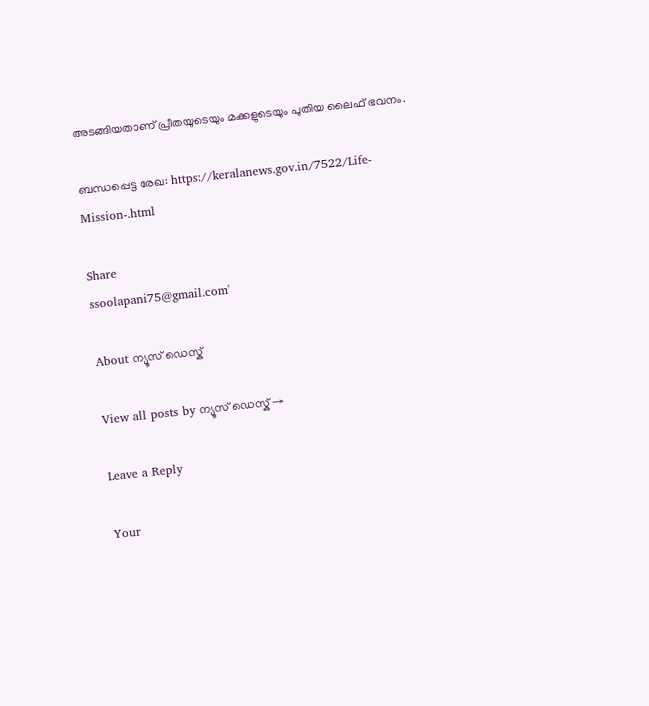അടങ്ങിയതാണ് പ്രീതയുടെയും മക്കളുടെയും പുതിയ ലൈഫ് ഭവനം.

ബന്ധപ്പെട്ട രേഖ: https://keralanews.gov.in/7522/Life-Mission-.html

Share
ssoolapani75@gmail.com'

About ന്യൂസ് ഡെസ്ക്

View all posts by ന്യൂസ് ഡെസ്ക് →

Leave a Reply

Your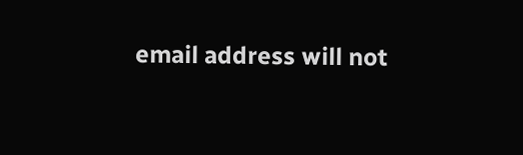email address will not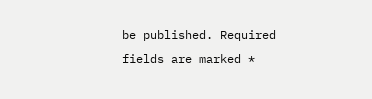be published. Required fields are marked *